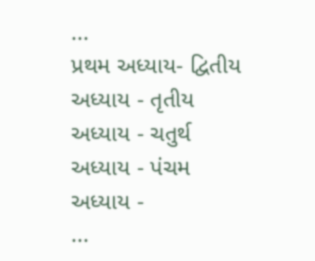...
પ્રથમ અધ્યાય- દ્વિતીય અધ્યાય - તૃતીય અધ્યાય - ચતુર્થ અધ્યાય - પંચમ અધ્યાય -
...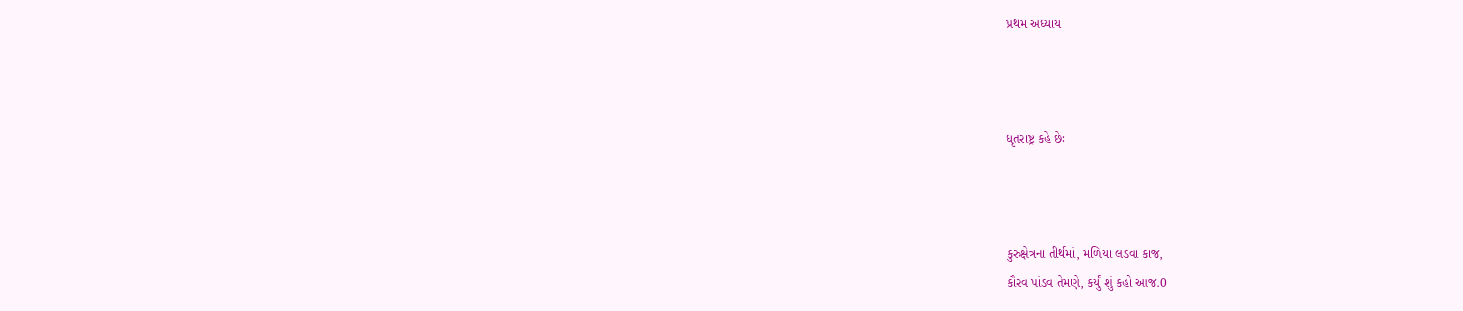પ્રથમ અધ્યાય



ધૃતરાષ્ટ્ર કહે છેઃ



કુરુક્ષેત્રના તીર્થમાં, મળિયા લડવા કાજ,
કૌરવ પાંડવ તેમણે, કર્યું શું કહો આજ.0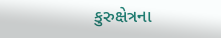કુરુક્ષેત્રના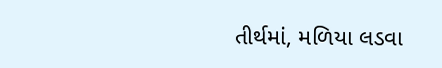તીર્થમાં, મળિયા લડવા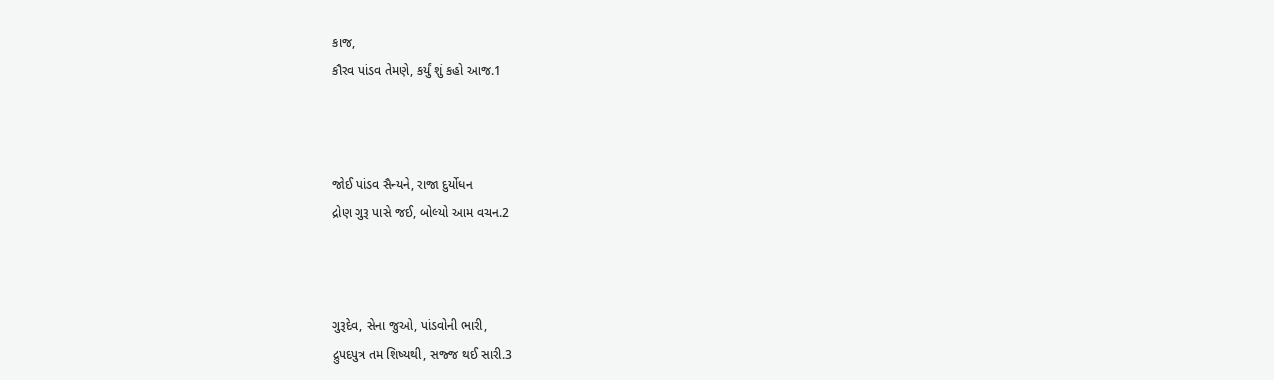કાજ,
કૌરવ પાંડવ તેમણે, કર્યું શું કહો આજ.1



જોઈ પાંડવ સૈન્યને, રાજા દુર્યોધન
દ્રોણ ગુરૂ પાસે જઈ, બોલ્યો આમ વચન.2



ગુરૂદેવ, સેના જુઓ, પાંડવોની ભારી,
દ્રુપદપુત્ર તમ શિષ્યથી, સજ્જ થઈ સારી.3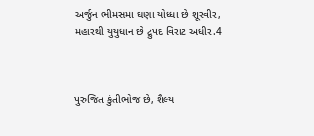અર્જુન ભીમસમા ઘણા યોધ્ધા છે શૂરવીર,
મહારથી યુયુધાન છે દ્રુપદ વિરાટ અધીર.4



પુરુજિત કુંતીભોજ છે, શૈલ્ય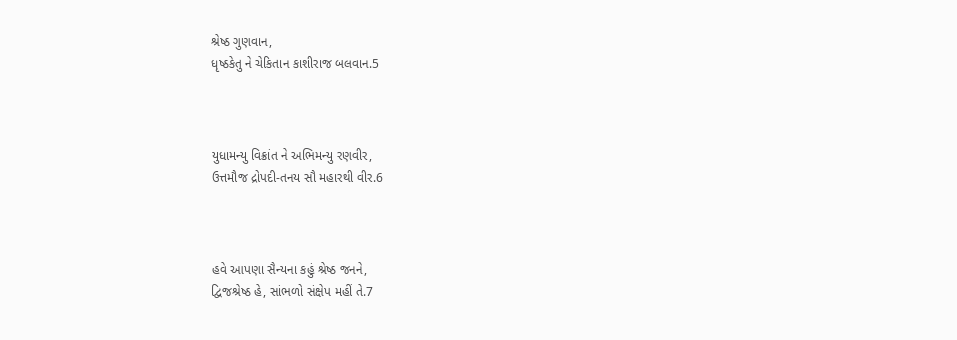શ્રેષ્ઠ ગુણવાન,
ધૃષ્ઠકેતુ ને ચેકિતાન કાશીરાજ બલવાન.5



યુધામન્યુ વિક્રાંત ને અભિમન્યુ રણવીર,
ઉત્તમૌજ દ્રોપદી-તનય સૌ મહારથી વીર.6



હવે આપણા સૈન્યના કહું શ્રેષ્ઠ જનને,
દ્વિજશ્રેષ્ઠ હે, સાંભળો સંક્ષેપ મહીં તે.7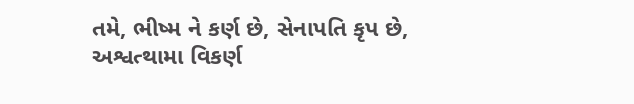તમે, ભીષ્મ ને કર્ણ છે, સેનાપતિ કૃપ છે,
અશ્વત્થામા વિકર્ણ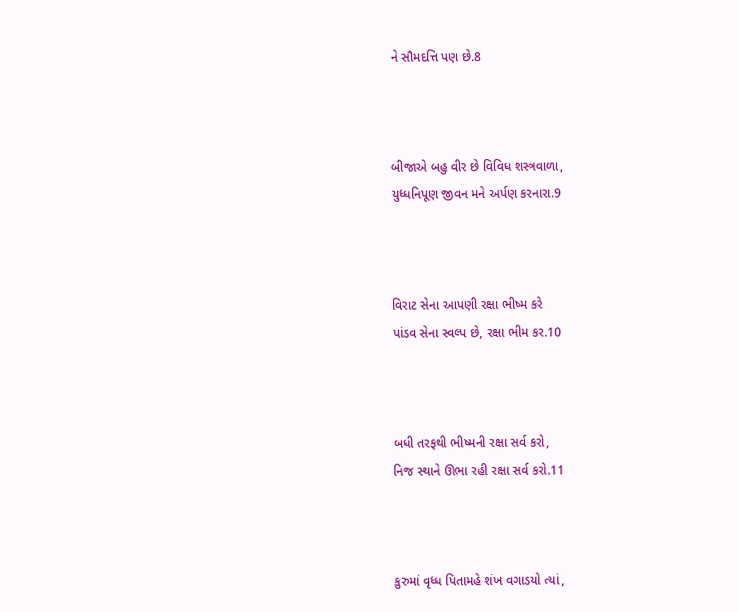ને સૌમદત્તિ પણ છે.8



બીજાએ બહુ વીર છે વિવિધ શસ્ત્રવાળા,
યુધ્ધનિપૂણ જીવન મને અર્પણ કરનારા.9



વિરાટ સેના આપણી રક્ષા ભીષ્મ કરે
પાંડવ સેના સ્વલ્પ છે, રક્ષા ભીમ કર.10



બધી તરફથી ભીષ્મની રક્ષા સર્વ કરો,
નિજ સ્થાને ઊભા રહી રક્ષા સર્વ કરો.11



કુરુમાં વૃધ્ધ પિતામહે શંખ વગાડયો ત્યાં,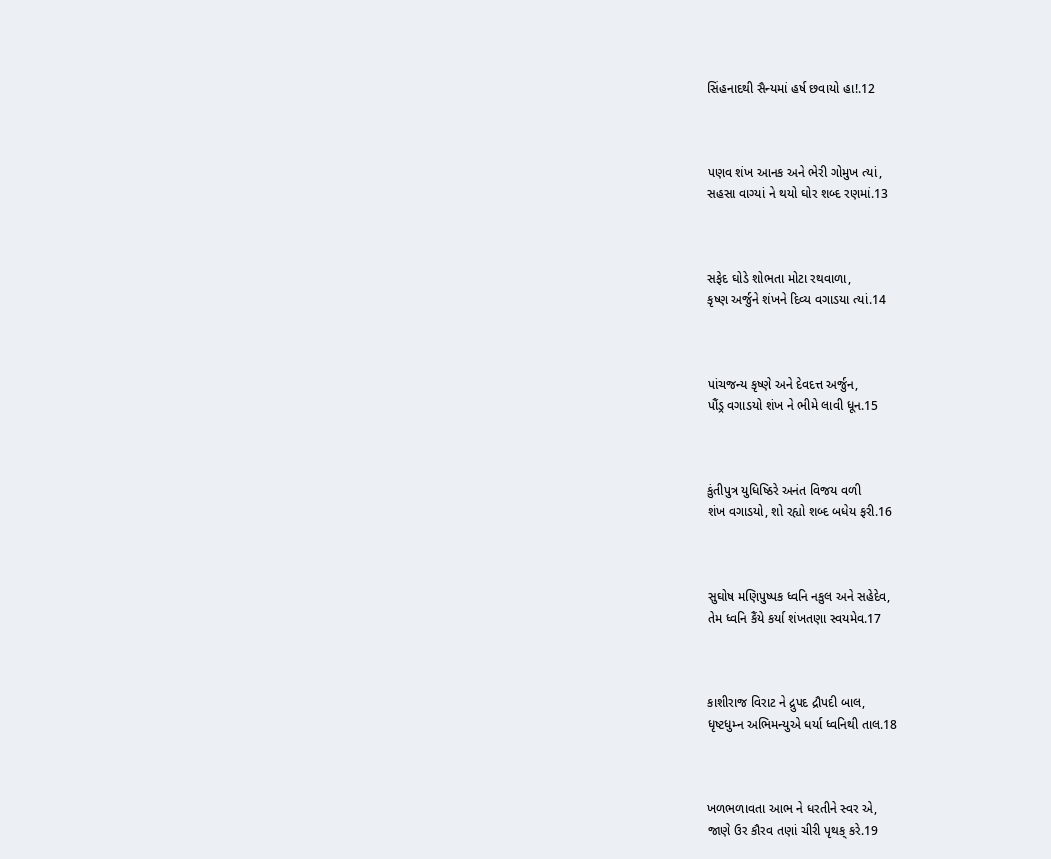સિંહનાદથી સૈન્યમાં હર્ષ છવાયો હા!.12



પણવ શંખ આનક અને ભેરી ગોમુખ ત્યાં,
સહસા વાગ્યાં ને થયો ઘોર શબ્દ રણમાં.13



સફેદ ઘોડે શોભતા મોટા રથવાળા,
કૃષ્ણ અર્જુને શંખને દિવ્ય વગાડયા ત્યાં.14



પાંચજન્ય કૃષ્ણે અને દેવદત્ત અર્જુન,
પૌંડ્ર વગાડયો શંખ ને ભીમે લાવી ધૂન.15



કુંતીપુત્ર યુધિષ્ઠિરે અનંત વિજય વળી
શંખ વગાડયો, શો રહ્યો શબ્દ બધેય ફરી.16



સુઘોષ મણિપુષ્પક ધ્વનિ નકુલ અને સહેદેવ,
તેમ ધ્વનિ કૈંયે કર્યા શંખતણા સ્વયમેવ.17



કાશીરાજ વિરાટ ને દ્રુપદ દ્રૌપદી બાલ,
ધૃષ્ટધુમ્ન અભિમન્યુએ ધર્યા ધ્વનિથી તાલ.18



ખળભળાવતા આભ ને ધરતીને સ્વર એ,
જાણે ઉર કૌરવ તણાં ચીરી પૃથક્ કરે.19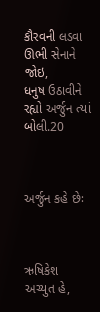કૌરવની લડવા ઊભી સેનાને જોઇ,
ધનુષ ઉઠાવીને રહ્યો અર્જુન ત્યાં બોલી.20



અર્જુન કહે છેઃ



ઋષિકેશ અચ્યુત હે,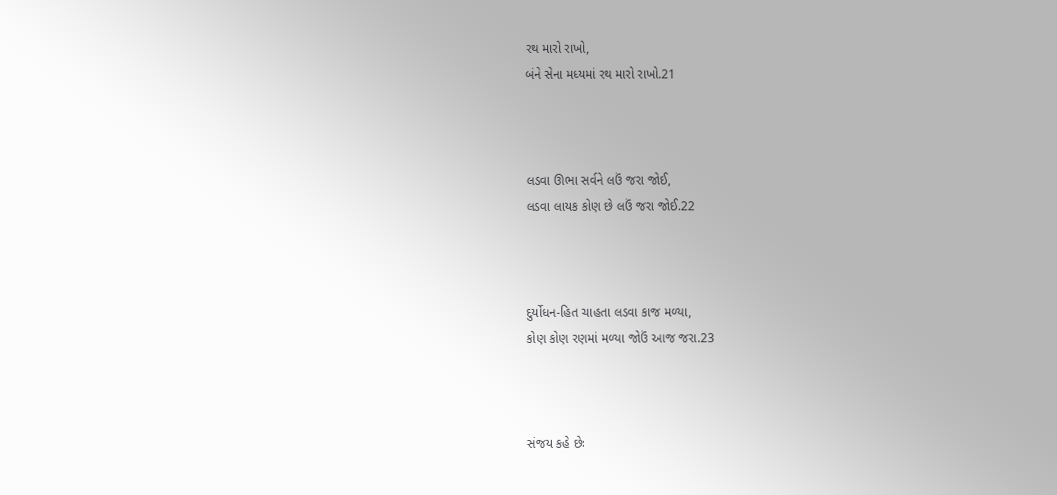રથ મારો રાખો,
બંને સેના મધ્યમાં રથ મારો રાખો.21



લડવા ઊભા સર્વને લઉં જરા જોઈ,
લડવા લાયક કોણ છે લઉં જરા જોઈ.22



દુર્યોધન-હિત ચાહતા લડવા કાજ મળ્યા,
કોણ કોણ રણમાં મળ્યા જોઉં આજ જરા.23



સંજય કહે છેઃ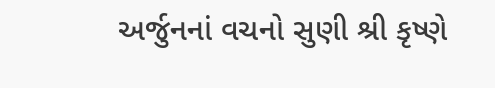અર્જુનનાં વચનો સુણી શ્રી કૃષ્ણે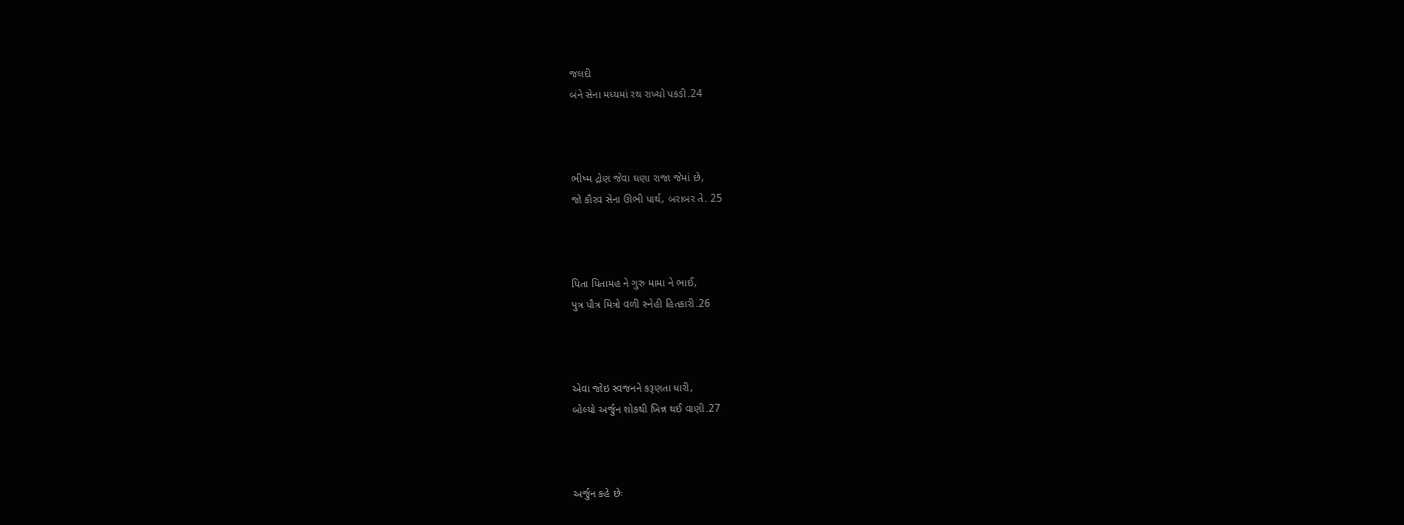જલદી
બંને સેના મધ્યમાં રથ રાખ્યો પકડી.24



ભીષ્મ દ્રોણ જેવા ઘણા રાજા જેમાં છે,
જો કૌરવ સેના ઊભી પાર્થ, બરાબર તે. 25



પિતા પિતામહ ને ગુરુ મામા ને ભાઈ,
પુત્ર પૌત્ર મિત્રો વળી સ્નેહી હિતકારી.26



એવા જોઇ સ્વજનને કરૂણતા ધારી,
બોલ્યો અર્જુન શોકથી ખિન્ન થઈ વાણી.27



અર્જુન કહે છેઃ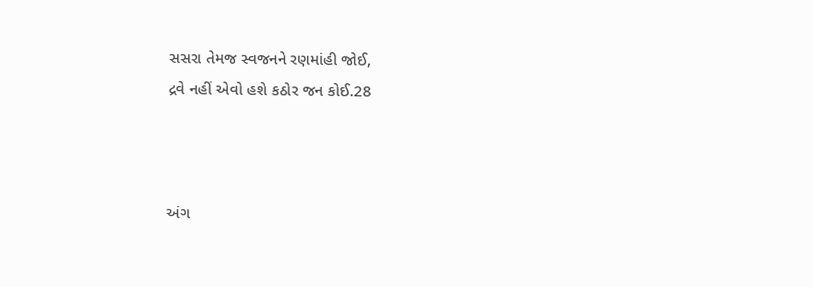સસરા તેમજ સ્વજનને રણમાંહી જોઈ,
દ્રવે નહીં એવો હશે કઠોર જન કોઈ.28



અંગ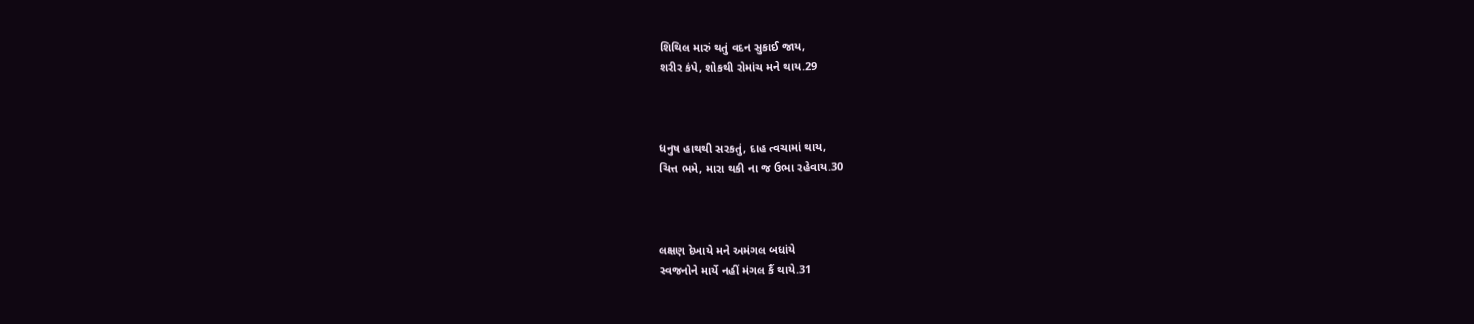શિથિલ મારું થતું વદન સુકાઈ જાય,
શરીર કંપે, શોકથી રોમાંચ મને થાય.29



ધનુષ હાથથી સરકતું, દાહ ત્વચામાં થાય,
ચિત્ત ભમે, મારા થકી ના જ ઉભા રહેવાય.30



લક્ષણ દેખાયે મને અમંગલ બધાંયે
સ્વજનોને માર્યે નહીં મંગલ કૈં થાયે.31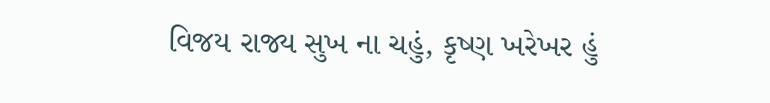વિજય રાજ્ય સુખ ના ચહું, કૃષ્ણ ખરેખર હું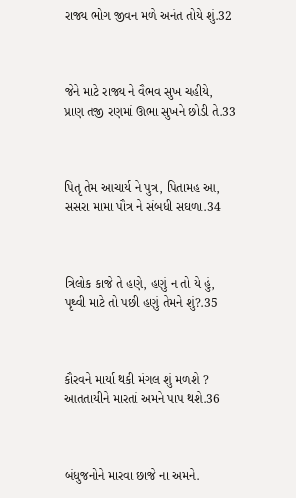રાજ્ય ભોગ જીવન મળે અનંત તોયે શું.32



જેને માટે રાજ્ય ને વૈભવ સુખ ચહીયે,
પ્રાણ તજી રણમાં ઊભા સુખને છોડી તે.33



પિતૃ તેમ આચાર્ય ને પુત્ર, પિતામહ આ,
સસરા મામા પૌત્ર ને સંબધી સઘળા.34



ત્રિલોક કાજે તે હણે, હણું ન તો યે હું,
પૃથ્વી માટે તો પછી હણું તેમને શું?.35



કૌરવને માર્યા થકી મંગલ શું મળશે ?
આતતાયીને મારતાં અમને પાપ થશે.36



બંધુજનોને મારવા છાજે ના અમને.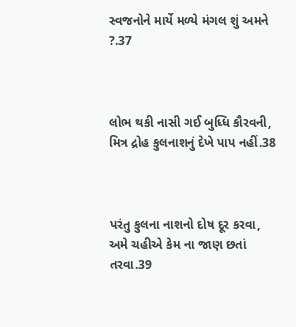સ્વજનોને માર્યે મળ્યે મંગલ શું અમને ?.37



લોભ થકી નાસી ગઈ બુધ્ધિ કૌરવની,
મિત્ર દ્રોહ કુલનાશનું દેખે પાપ નહીં.38



પરંતુ કુલના નાશનો દોષ દૂર કરવા,
અમે ચહીએ કેમ ના જાણ છતાં તરવા.39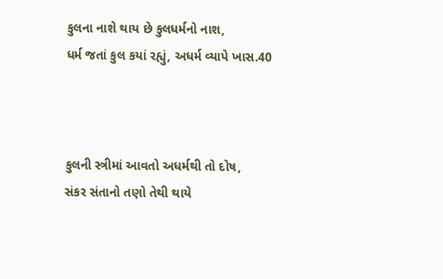કુલના નાશે થાય છે કુલધર્મનો નાશ,
ધર્મ જતાં કુલ કયાં રહ્યું, અધર્મ વ્યાપે ખાસ.40



કુલની સ્ત્રીમાં આવતો અધર્મથી તો દોષ,
સંકર સંતાનો તણો તેથી થાયે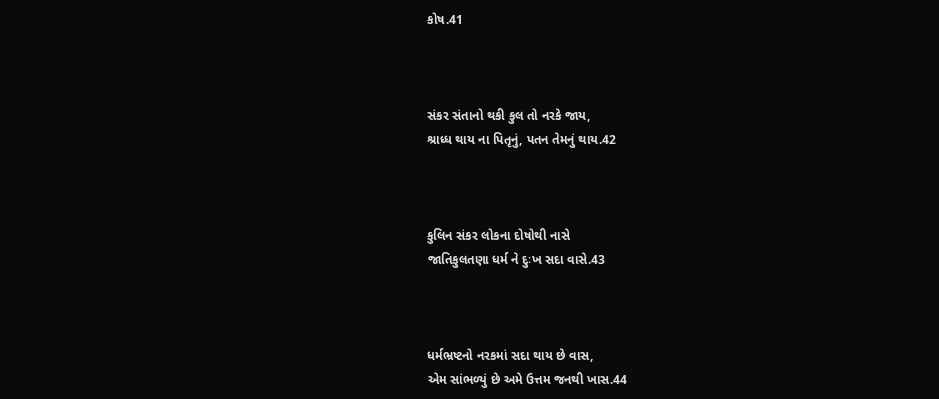કોષ.41



સંકર સંતાનો થકી કુલ તો નરકે જાય,
શ્રાધ્ધ થાય ના પિતૃનું, પતન તેમનું થાય.42



કુલિન સંકર લોકના દોષોથી નાસે
જાતિકુલતણા ધર્મ ને દુઃખ સદા વાસે.43



ધર્મભ્રષ્ટનો નરકમાં સદા થાય છે વાસ,
એમ સાંભળ્યું છે અમે ઉત્તમ જનથી ખાસ.44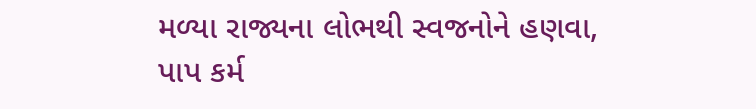મળ્યા રાજ્યના લોભથી સ્વજનોને હણવા,
પાપ કર્મ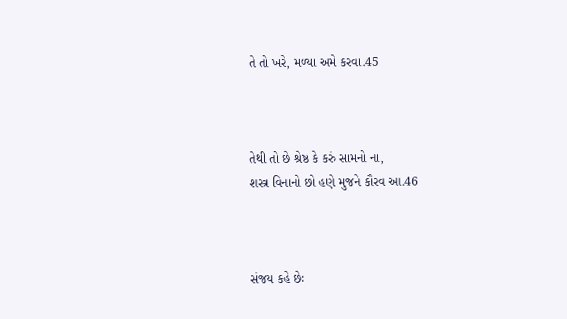તે તો ખરે, મળ્યા અમે કરવા.45



તેથી તો છે શ્રેષ્ઠ કે કરું સામનો ના,
શસ્ત્ર વિનાનો છો હણે મુજને કૌરવ આ.46



સંજય કહે છેઃ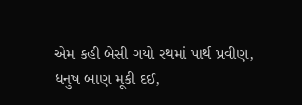એમ કહી બેસી ગયો રથમાં પાર્થ પ્રવીણ,
ધનુષ બાણ મૂકી દઈ,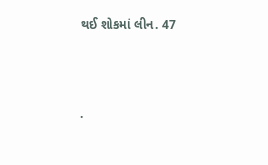થઈ શોકમાં લીન. 47



.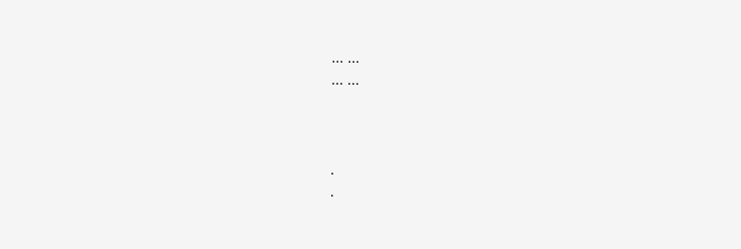... ...
... ...



.
.